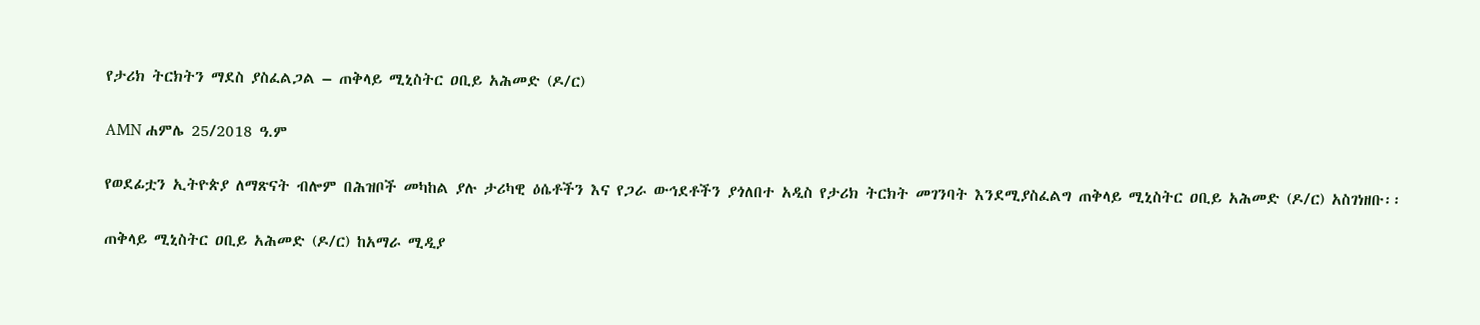የታሪክ ትርክትን ማደስ ያስፈልጋል – ጠቅላይ ሚኒስትር ዐቢይ አሕመድ (ዶ/ር)

AMN ሐምሌ 25/2018 ዓ.ም

የወደፊቷን ኢትዮጵያ ለማጽናት ብሎም በሕዝቦች መካከል ያሉ ታሪካዊ ዕሴቶችን እና የጋራ ውኅደቶችን ያጎለበተ አዲስ የታሪክ ትርክት መገንባት እንደሚያስፈልግ ጠቅላይ ሚኒስትር ዐቢይ አሕመድ (ዶ/ር) አስገነዘቡ፡፡

ጠቅላይ ሚኒስትር ዐቢይ አሕመድ (ዶ/ር) ከአማራ ሚዲያ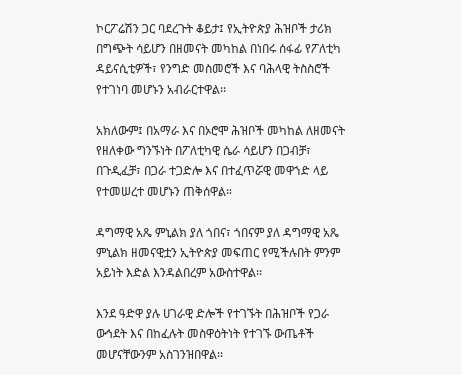ኮርፖሬሽን ጋር ባደረጉት ቆይታ፤ የኢትዮጵያ ሕዝቦች ታሪክ በግጭት ሳይሆን በዘመናት መካከል በነበሩ ሰፋፊ የፖለቲካ ዳይናሲቲዎች፣ የንግድ መስመሮች እና ባሕላዊ ትስስሮች የተገነባ መሆኑን አብራርተዋል፡፡

አክለውም፤ በአማራ እና በኦሮሞ ሕዝቦች መካከል ለዘመናት የዘለቀው ግንኙነት በፖለቲካዊ ሴራ ሳይሆን በጋብቻ፣ በጉዲፈቻ፣ በጋራ ተጋድሎ እና በተፈጥሯዊ መዋኀድ ላይ የተመሠረተ መሆኑን ጠቅሰዋል።

ዳግማዊ አጼ ምኒልክ ያለ ጎበና፣ ጎበናም ያለ ዳግማዊ አጼ ምኒልክ ዘመናዊቷን ኢትዮጵያ መፍጠር የሚችሉበት ምንም አይነት እድል እንዳልበረም አውስተዋል፡፡

እንደ ዓድዋ ያሉ ሀገራዊ ድሎች የተገኙት በሕዝቦች የጋራ ውኅደት እና በከፈሉት መስዋዕትነት የተገኙ ውጤቶች መሆናቸውንም አስገንዝበዋል፡፡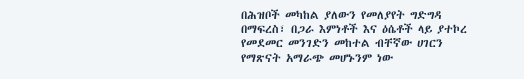በሕዝቦች መካከል ያለውን የመለያየት ግድግዳ በማፍረስ፣ በጋራ እምነቶች እና ዕሴቶች ላይ ያተኮረ የመደመር መንገድን መከተል ብቸኛው ሀገርን የማጽናት አማራጭ መሆኑንም ነው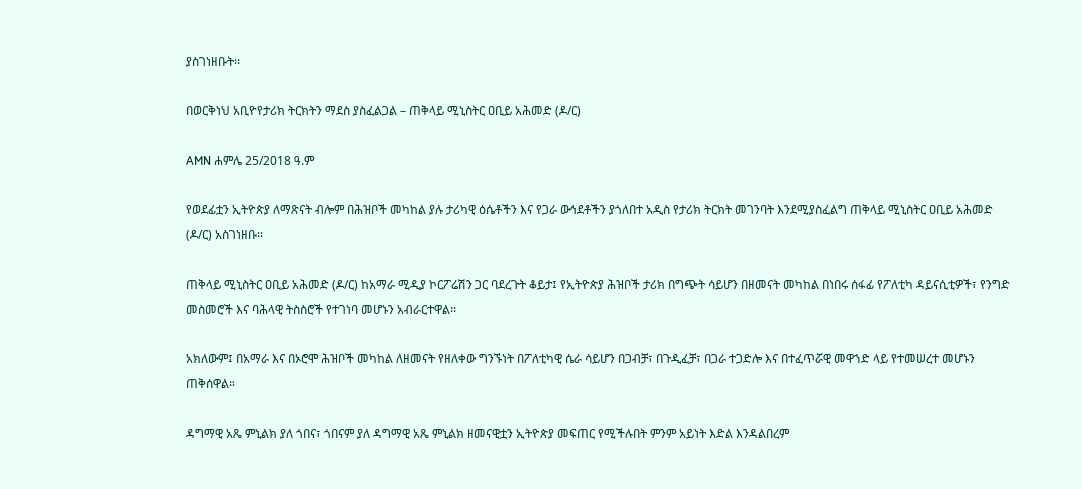ያስገነዘቡት፡፡

በወርቅነህ አቢዮየታሪክ ትርክትን ማደስ ያስፈልጋል – ጠቅላይ ሚኒስትር ዐቢይ አሕመድ (ዶ/ር)

AMN ሐምሌ 25/2018 ዓ.ም

የወደፊቷን ኢትዮጵያ ለማጽናት ብሎም በሕዝቦች መካከል ያሉ ታሪካዊ ዕሴቶችን እና የጋራ ውኅደቶችን ያጎለበተ አዲስ የታሪክ ትርክት መገንባት እንደሚያስፈልግ ጠቅላይ ሚኒስትር ዐቢይ አሕመድ (ዶ/ር) አስገነዘቡ፡፡

ጠቅላይ ሚኒስትር ዐቢይ አሕመድ (ዶ/ር) ከአማራ ሚዲያ ኮርፖሬሽን ጋር ባደረጉት ቆይታ፤ የኢትዮጵያ ሕዝቦች ታሪክ በግጭት ሳይሆን በዘመናት መካከል በነበሩ ሰፋፊ የፖለቲካ ዳይናሲቲዎች፣ የንግድ መስመሮች እና ባሕላዊ ትስስሮች የተገነባ መሆኑን አብራርተዋል፡፡

አክለውም፤ በአማራ እና በኦሮሞ ሕዝቦች መካከል ለዘመናት የዘለቀው ግንኙነት በፖለቲካዊ ሴራ ሳይሆን በጋብቻ፣ በጉዲፈቻ፣ በጋራ ተጋድሎ እና በተፈጥሯዊ መዋኀድ ላይ የተመሠረተ መሆኑን ጠቅሰዋል።

ዳግማዊ አጼ ምኒልክ ያለ ጎበና፣ ጎበናም ያለ ዳግማዊ አጼ ምኒልክ ዘመናዊቷን ኢትዮጵያ መፍጠር የሚችሉበት ምንም አይነት እድል እንዳልበረም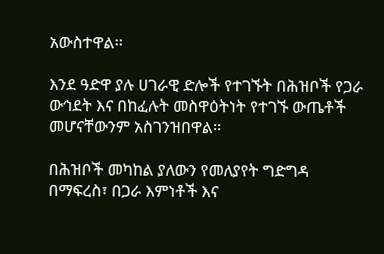አውስተዋል፡፡

እንደ ዓድዋ ያሉ ሀገራዊ ድሎች የተገኙት በሕዝቦች የጋራ ውኅደት እና በከፈሉት መስዋዕትነት የተገኙ ውጤቶች መሆናቸውንም አስገንዝበዋል፡፡

በሕዝቦች መካከል ያለውን የመለያየት ግድግዳ በማፍረስ፣ በጋራ እምነቶች እና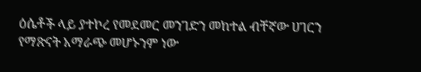ዕሴቶች ላይ ያተኮረ የመደመር መንገድን መከተል ብቸኛው ሀገርን የማጽናት አማራጭ መሆኑንም ነው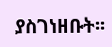ያስገነዘቡት፡፡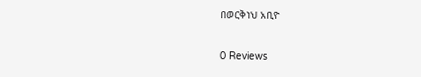በወርቅነህ አቢዮ

0 Reviews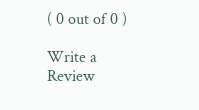( 0 out of 0 )

Write a Review